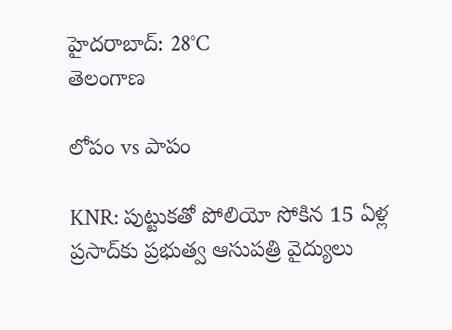హైదరాబాద్: 28°C
తెలంగాణ

లోపం vs పాపం

KNR: పుట్టుకతో పోలియో సోకిన 15 ఏళ్ల ప్రసాద్‌కు ప్రభుత్వ ఆసుపత్రి వైద్యులు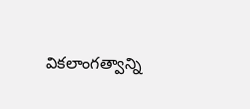వికలాంగత్వాన్ని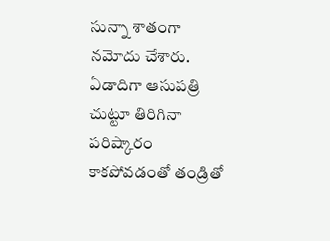సున్నా శాతంగా నమోదు చేశారు. ఏడాదిగా ఆసుపత్రి చుట్టూ తిరిగినా పరిష్కారం కాకపోవడంతో తండ్రితో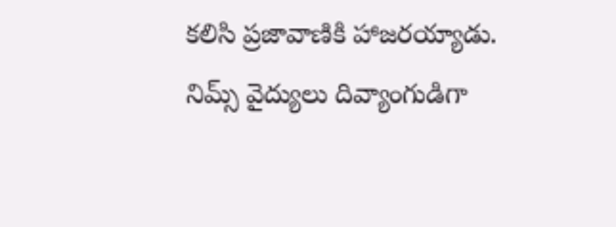కలిసి ప్రజావాణికి హాజరయ్యాడు. నిమ్స్ వైద్యులు దివ్యాంగుడిగా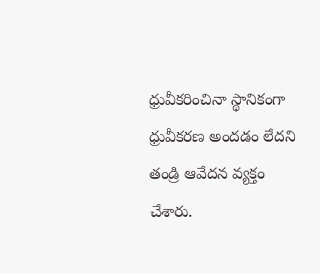ధ్రువీకరించినా స్థానికంగా ధ్రువీకరణ అందడం లేదని తండ్రి ఆవేదన వ్యక్తం చేశారు.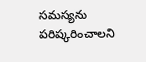సమస్యను పరిష్కరించాలని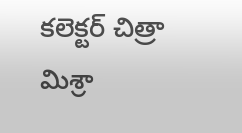కలెక్టర్ చిత్రా మిశ్రా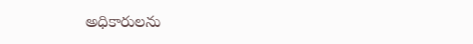అధికారులను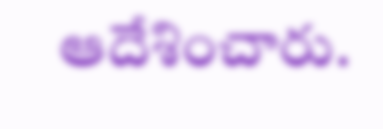ఆదేశించారు.